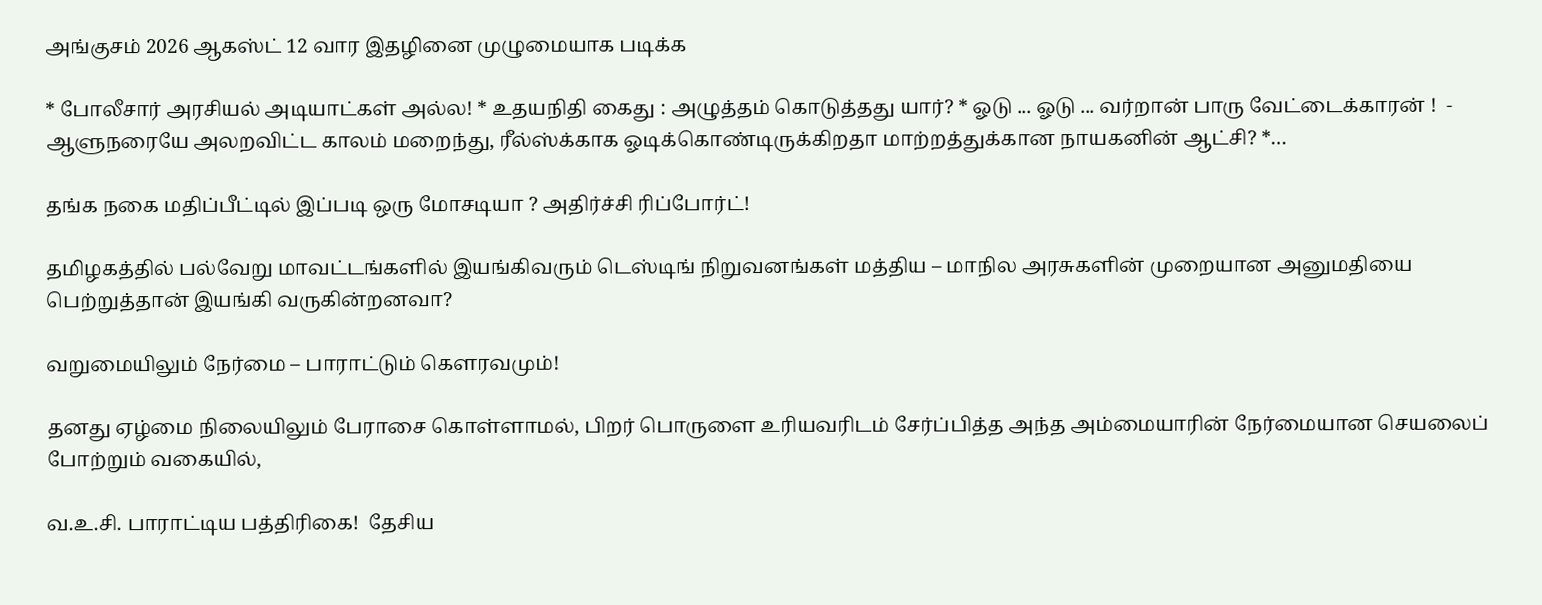அங்குசம் 2026 ஆகஸ்ட் 12 வார இதழினை முழுமையாக படிக்க

* போலீசார் அரசியல் அடியாட்கள் அல்ல! * உதயநிதி கைது : அழுத்தம் கொடுத்தது யார்? * ஓடு ... ஓடு ... வர்றான் பாரு வேட்டைக்காரன் !  - ஆளுநரையே அலறவிட்ட காலம் மறைந்து, ரீல்ஸ்க்காக ஓடிக்கொண்டிருக்கிறதா மாற்றத்துக்கான நாயகனின் ஆட்சி? *…

தங்க நகை மதிப்பீட்டில் இப்படி ஒரு மோசடியா ? அதிர்ச்சி ரிப்போர்ட்!

தமிழகத்தில் பல்வேறு மாவட்டங்களில் இயங்கிவரும் டெஸ்டிங் நிறுவனங்கள் மத்திய – மாநில அரசுகளின் முறையான அனுமதியை பெற்றுத்தான் இயங்கி வருகின்றனவா?

வறுமையிலும் நேர்மை – பாராட்டும் கௌரவமும்!

தனது ஏழ்மை நிலையிலும் பேராசை கொள்ளாமல், பிறர் பொருளை உரியவரிடம் சேர்ப்பித்த அந்த அம்மையாரின் நேர்மையான செயலைப் போற்றும் வகையில்,

வ.உ.சி. பாராட்டிய பத்திரிகை!  தேசிய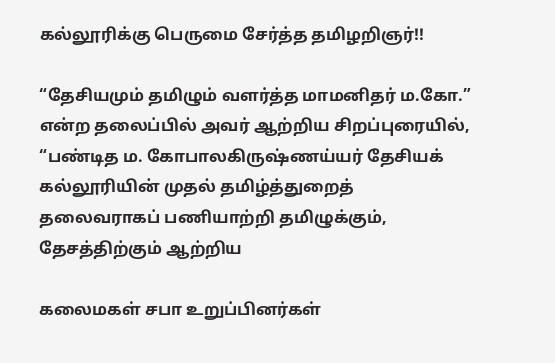கல்லூரிக்கு பெருமை சேர்த்த தமிழறிஞர்!!

“தேசியமும் தமிழும் வளர்த்த மாமனிதர் ம.கோ.” என்ற தலைப்பில் அவர் ஆற்றிய சிறப்புரையில், “பண்டித ம. கோபாலகிருஷ்ணய்யர் தேசியக் கல்லூரியின் முதல் தமிழ்த்துறைத் தலைவராகப் பணியாற்றி தமிழுக்கும், தேசத்திற்கும் ஆற்றிய

கலைமகள் சபா உறுப்பினர்கள்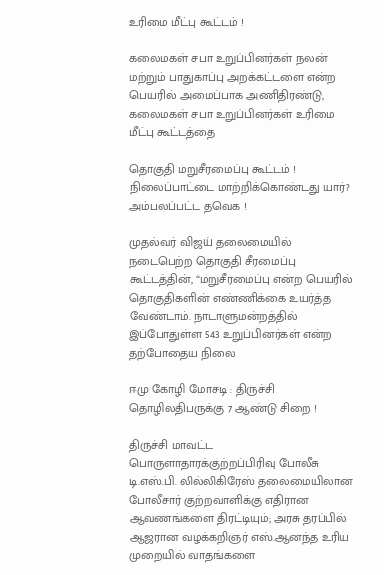உரிமை மீட்பு கூட்டம் !

கலைமகள் சபா உறுப்பினர்கள் நலன் மற்றும் பாதுகாப்பு அறக்கட்டளை என்ற பெயரில் அமைப்பாக அணிதிரண்டு, கலைமகள் சபா உறுப்பினர்கள் உரிமை மீட்பு கூட்டத்தை

தொகுதி மறுசீரமைப்பு கூட்டம் ! நிலைப்பாட்டை மாற்றிக்கொண்டது யார்? அம்பலப்பட்ட தவெக !

முதல்வர் விஜய் தலைமையில் நடைபெற்ற தொகுதி சீரமைப்பு கூட்டத்தின், “மறுசீரமைப்பு என்ற பெயரில் தொகுதிகளின் எண்ணிக்கை உயர்த்த வேண்டாம். நாடாளுமன்றத்தில் இப்போதுள்ள 543 உறுப்பினர்கள் என்ற தற்போதைய நிலை

ஈமு கோழி மோசடி : திருச்சி தொழிலதிபருக்கு 7 ஆண்டு சிறை !

திருச்சி மாவட்ட பொருளாதாரக்குற்றப்பிரிவு போலீசு டி.எஸ்.பி. லில்லிகிரேஸ் தலைமையிலான போலீசார் குற்றவாளிக்கு எதிரான ஆவணங்களை திரட்டியும்; அரசு தரப்பில் ஆஜரான வழக்கறிஞர் எஸ்.ஆனந்த உரிய முறையில் வாதங்களை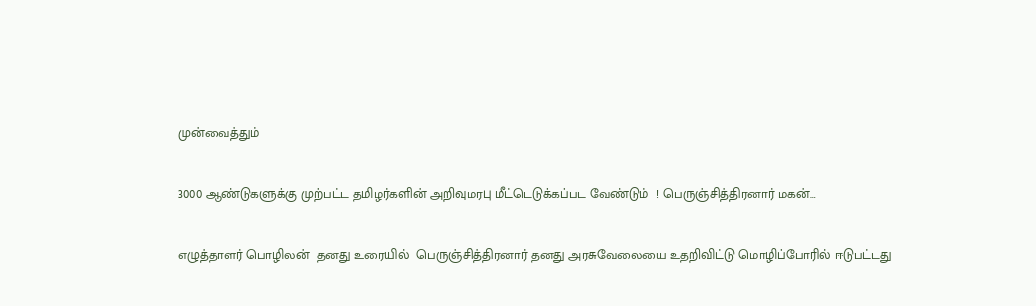முன்வைத்தும்

3000 ஆண்டுகளுக்கு முற்பட்ட தமிழர்களின் அறிவுமரபு மீட்டெடுக்கப்பட வேண்டும்  ! பெருஞ்சித்திரனார் மகன்…

எழுத்தாளர் பொழிலன்  தனது உரையில்  பெருஞ்சித்திரனார் தனது அரசுவேலையை உதறிவிட்டு மொழிப்போரில் ஈடுபட்டது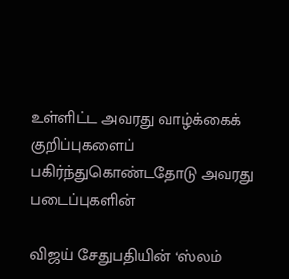உள்ளிட்ட அவரது வாழ்க்கைக் குறிப்புகளைப் பகிர்ந்துகொண்டதோடு அவரது படைப்புகளின்

விஜய் சேதுபதியின் ‘ஸ்லம்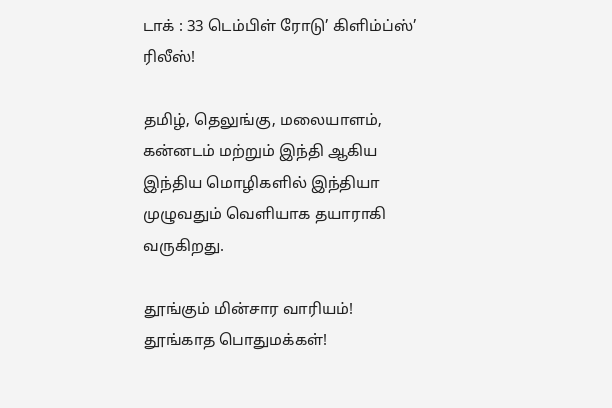டாக் : 33 டெம்பிள் ரோடு’ கிளிம்ப்ஸ்’ ரிலீஸ்!

தமிழ், தெலுங்கு, மலையாளம், கன்னடம் மற்றும் இந்தி ஆகிய இந்திய மொழிகளில் இந்தியா முழுவதும் வெளியாக தயாராகி வருகிறது.

தூங்கும் மின்சார வாரியம்! தூங்காத பொதுமக்கள்!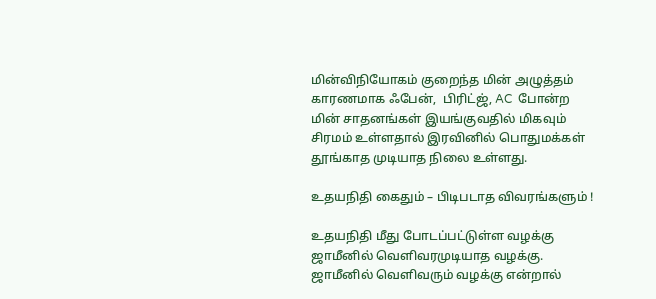மின்விநியோகம் குறைந்த மின் அழுத்தம் காரணமாக ஃபேன்,  பிரிட்ஜ், AC  போன்ற மின் சாதனங்கள் இயங்குவதில் மிகவும் சிரமம் உள்ளதால் இரவினில் பொதுமக்கள் தூங்காத முடியாத நிலை உள்ளது.

உதயநிதி கைதும் – பிடிபடாத விவரங்களும் !

உதயநிதி மீது போடப்பட்டுள்ள வழக்கு ஜாமீனில் வெளிவரமுடியாத வழக்கு. ஜாமீனில் வெளிவரும் வழக்கு என்றால்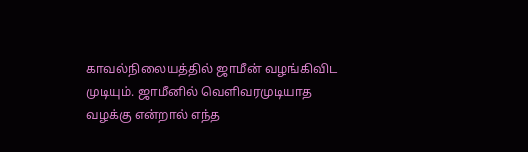காவல்நிலையத்தில் ஜாமீன் வழங்கிவிட முடியும். ஜாமீனில் வெளிவரமுடியாத வழக்கு என்றால் எந்த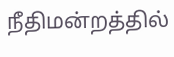நீதிமன்றத்தில்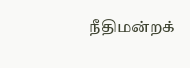நீதிமன்றக்